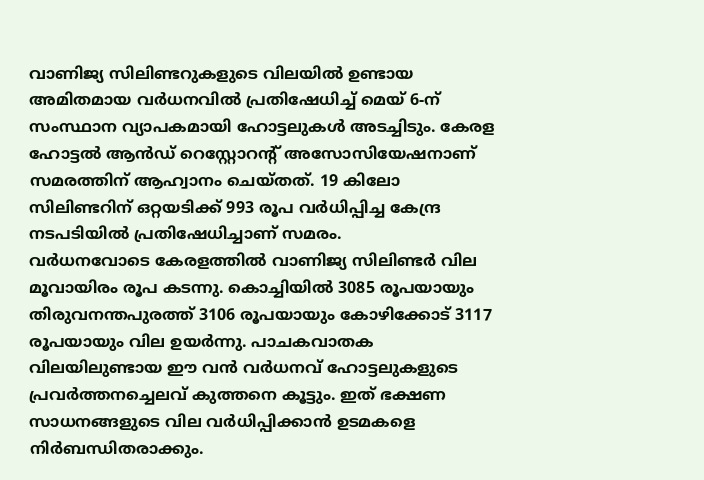വാണിജ്യ സിലിണ്ടറുകളുടെ വിലയിൽ ഉണ്ടായ അമിതമായ വർധനവിൽ പ്രതിഷേധിച്ച് മെയ് 6-ന് സംസ്ഥാന വ്യാപകമായി ഹോട്ടലുകൾ അടച്ചിടും. കേരള ഹോട്ടൽ ആൻഡ് റെസ്റ്റോറന്റ് അസോസിയേഷനാണ് സമരത്തിന് ആഹ്വാനം ചെയ്തത്. 19 കിലോ സിലിണ്ടറിന് ഒറ്റയടിക്ക് 993 രൂപ വർധിപ്പിച്ച കേന്ദ്ര നടപടിയിൽ പ്രതിഷേധിച്ചാണ് സമരം.
വർധനവോടെ കേരളത്തിൽ വാണിജ്യ സിലിണ്ടർ വില മൂവായിരം രൂപ കടന്നു. കൊച്ചിയിൽ 3085 രൂപയായും തിരുവനന്തപുരത്ത് 3106 രൂപയായും കോഴിക്കോട് 3117 രൂപയായും വില ഉയർന്നു. പാചകവാതക വിലയിലുണ്ടായ ഈ വൻ വർധനവ് ഹോട്ടലുകളുടെ പ്രവർത്തനച്ചെലവ് കുത്തനെ കൂട്ടും. ഇത് ഭക്ഷണ സാധനങ്ങളുടെ വില വർധിപ്പിക്കാൻ ഉടമകളെ നിർബന്ധിതരാക്കും.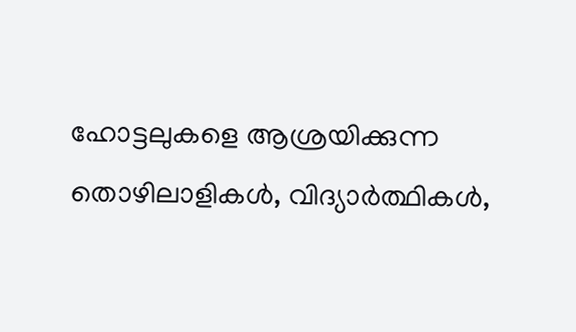ഹോട്ടലുകളെ ആശ്രയിക്കുന്ന തൊഴിലാളികൾ, വിദ്യാർത്ഥികൾ,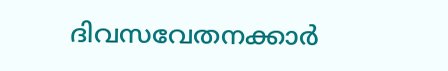ദിവസവേതനക്കാർ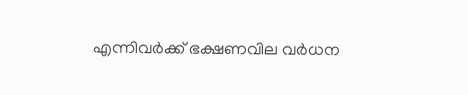എന്നിവർക്ക് ഭക്ഷണവില വർധന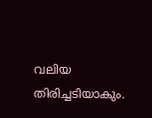വലിയ തിരിച്ചടിയാകും.